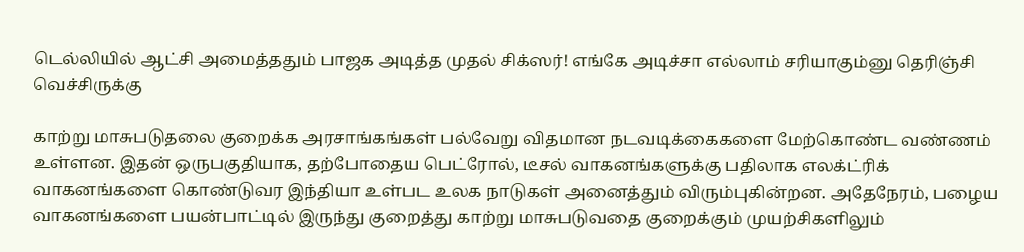டெல்லியில் ஆட்சி அமைத்ததும் பாஜக அடித்த முதல் சிக்ஸர்! எங்கே அடிச்சா எல்லாம் சரியாகும்னு தெரிஞ்சி வெச்சிருக்கு

காற்று மாசுபடுதலை குறைக்க அரசாங்கங்கள் பல்வேறு விதமான நடவடிக்கைகளை மேற்கொண்ட வண்ணம் உள்ளன. இதன் ஒருபகுதியாக, தற்போதைய பெட்ரோல், டீசல் வாகனங்களுக்கு பதிலாக எலக்ட்ரிக் வாகனங்களை கொண்டுவர இந்தியா உள்பட உலக நாடுகள் அனைத்தும் விரும்புகின்றன. அதேநேரம், பழைய வாகனங்களை பயன்பாட்டில் இருந்து குறைத்து காற்று மாசுபடுவதை குறைக்கும் முயற்சிகளிலும்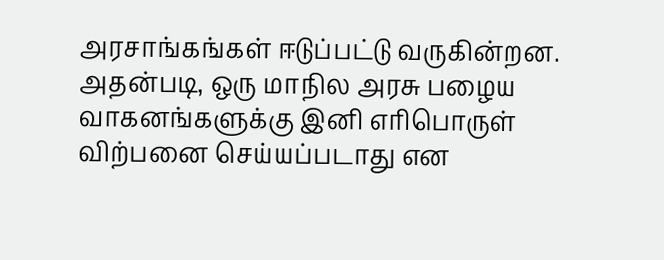அரசாங்கங்கள் ஈடுப்பட்டு வருகின்றன. அதன்படி, ஒரு மாநில அரசு பழைய வாகனங்களுக்கு இனி எரிபொருள் விற்பனை செய்யப்படாது என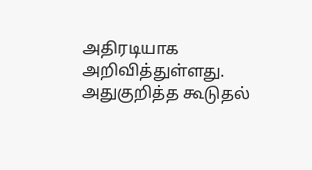அதிரடியாக அறிவித்துள்ளது. அதுகுறித்த கூடுதல்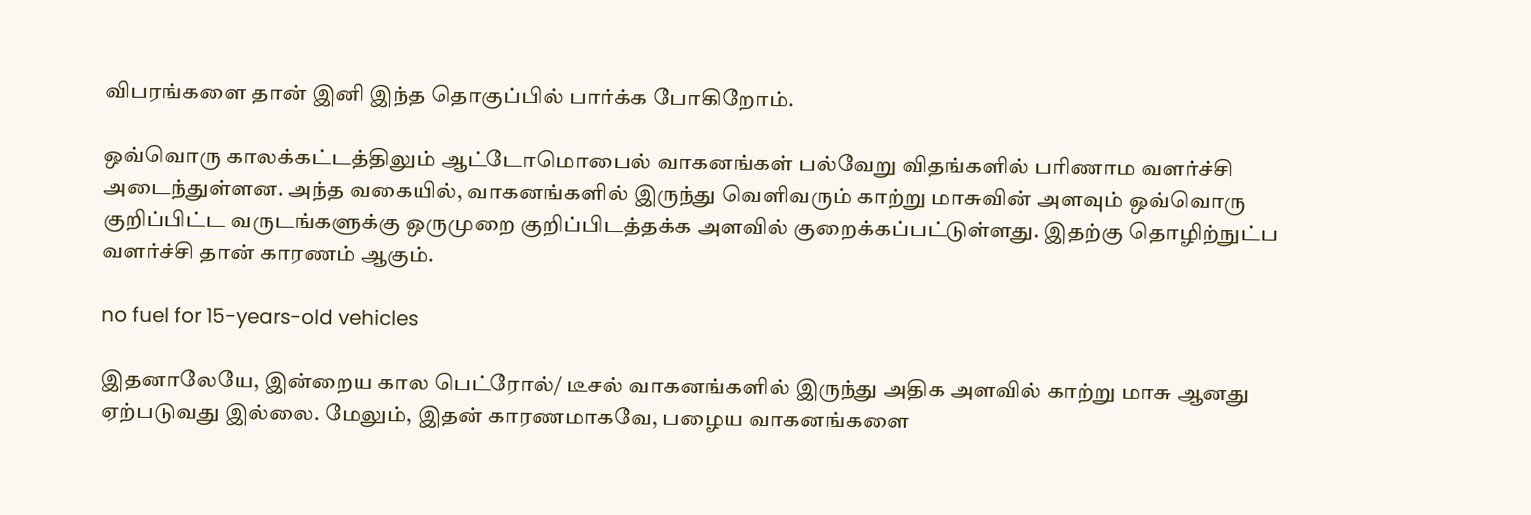விபரங்களை தான் இனி இந்த தொகுப்பில் பார்க்க போகிறோம்.

ஒவ்வொரு காலக்கட்டத்திலும் ஆட்டோமொபைல் வாகனங்கள் பல்வேறு விதங்களில் பரிணாம வளர்ச்சி அடைந்துள்ளன. அந்த வகையில், வாகனங்களில் இருந்து வெளிவரும் காற்று மாசுவின் அளவும் ஒவ்வொரு குறிப்பிட்ட வருடங்களுக்கு ஒருமுறை குறிப்பிடத்தக்க அளவில் குறைக்கப்பட்டுள்ளது. இதற்கு தொழிற்நுட்ப வளர்ச்சி தான் காரணம் ஆகும்.

no fuel for 15-years-old vehicles

இதனாலேயே, இன்றைய கால பெட்ரோல்/ டீசல் வாகனங்களில் இருந்து அதிக அளவில் காற்று மாசு ஆனது ஏற்படுவது இல்லை. மேலும், இதன் காரணமாகவே, பழைய வாகனங்களை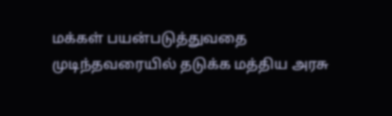மக்கள் பயன்படுத்துவதை முடிந்தவரையில் தடுக்க மத்திய அரசு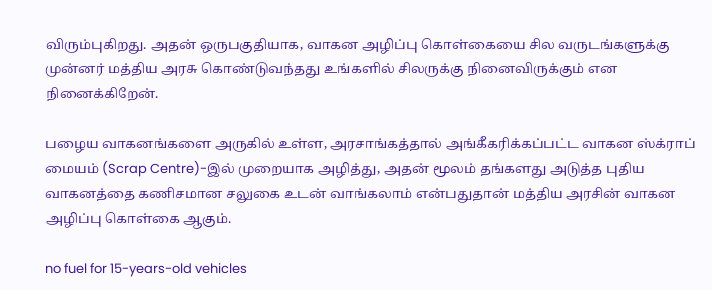விரும்புகிறது. அதன் ஒருபகுதியாக, வாகன அழிப்பு கொள்கையை சில வருடங்களுக்கு முன்னர் மத்திய அரசு கொண்டுவந்தது உங்களில் சிலருக்கு நினைவிருக்கும் என நினைக்கிறேன்.

பழைய வாகனங்களை அருகில் உள்ள, அரசாங்கத்தால் அங்கீகரிக்கப்பட்ட வாகன ஸ்க்ராப் மையம் (Scrap Centre)-இல் முறையாக அழித்து, அதன் மூலம் தங்களது அடுத்த புதிய வாகனத்தை கணிசமான சலுகை உடன் வாங்கலாம் என்பதுதான் மத்திய அரசின் வாகன அழிப்பு கொள்கை ஆகும்.

no fuel for 15-years-old vehicles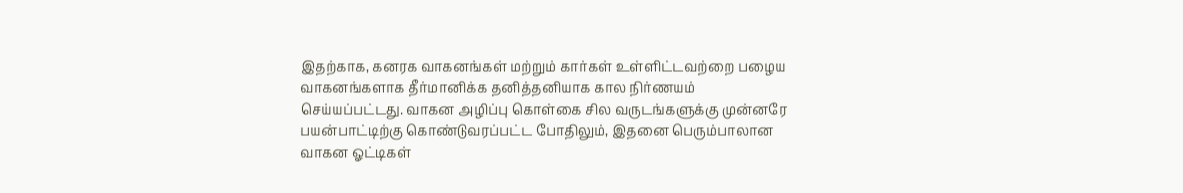இதற்காக, கனரக வாகனங்கள் மற்றும் கார்கள் உள்ளிட்டவற்றை பழைய வாகனங்களாக தீர்மானிக்க தனித்தனியாக கால நிர்ணயம் செய்யப்பட்டது. வாகன அழிப்பு கொள்கை சில வருடங்களுக்கு முன்னரே பயன்பாட்டிற்கு கொண்டுவரப்பட்ட போதிலும், இதனை பெரும்பாலான வாகன ஓட்டிகள்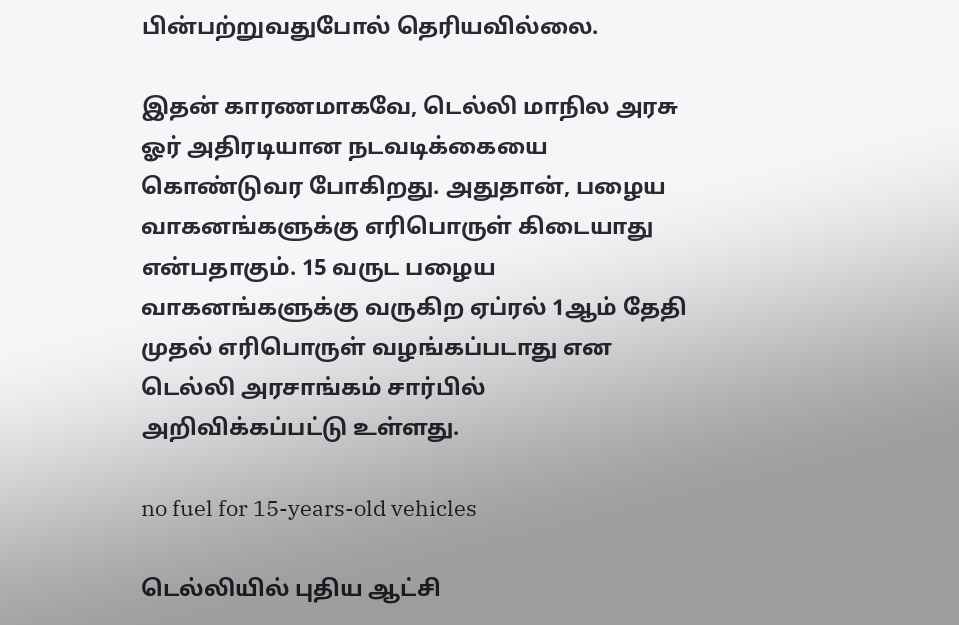பின்பற்றுவதுபோல் தெரியவில்லை.

இதன் காரணமாகவே, டெல்லி மாநில அரசு ஓர் அதிரடியான நடவடிக்கையை கொண்டுவர போகிறது. அதுதான், பழைய வாகனங்களுக்கு எரிபொருள் கிடையாது என்பதாகும். 15 வருட பழைய வாகனங்களுக்கு வருகிற ஏப்ரல் 1ஆம் தேதி முதல் எரிபொருள் வழங்கப்படாது என டெல்லி அரசாங்கம் சார்பில் அறிவிக்கப்பட்டு உள்ளது.

no fuel for 15-years-old vehicles

டெல்லியில் புதிய ஆட்சி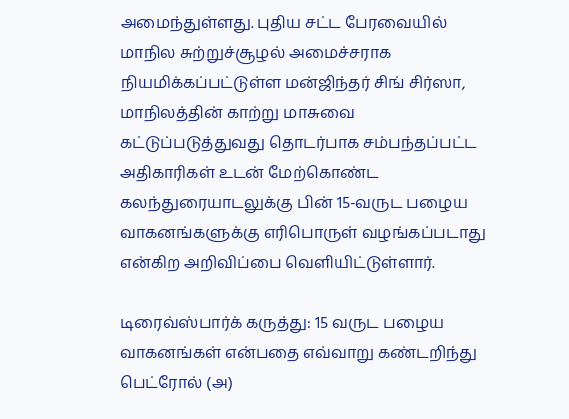அமைந்துள்ளது. புதிய சட்ட பேரவையில் மாநில சுற்றுச்சூழல் அமைச்சராக நியமிக்கப்பட்டுள்ள மன்ஜிந்தர் சிங் சிர்ஸா, மாநிலத்தின் காற்று மாசுவை கட்டுப்படுத்துவது தொடர்பாக சம்பந்தப்பட்ட அதிகாரிகள் உடன் மேற்கொண்ட கலந்துரையாடலுக்கு பின் 15-வருட பழைய வாகனங்களுக்கு எரிபொருள் வழங்கப்படாது என்கிற அறிவிப்பை வெளியிட்டுள்ளார்.

டிரைவ்ஸ்பார்க் கருத்து: 15 வருட பழைய வாகனங்கள் என்பதை எவ்வாறு கண்டறிந்து பெட்ரோல் (அ)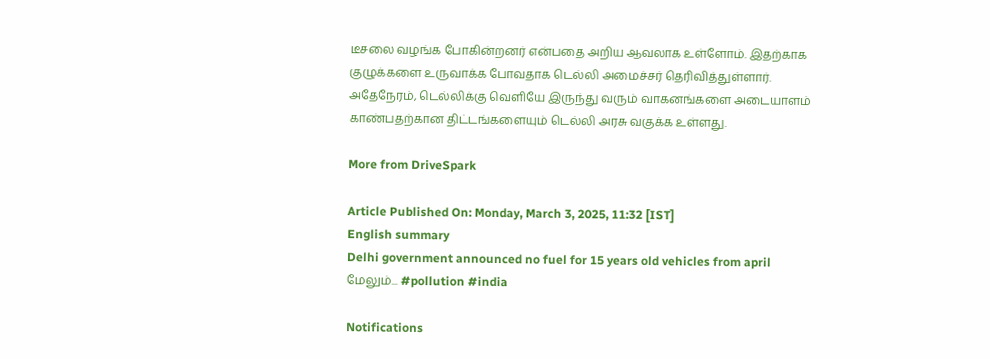டீசலை வழங்க போகின்றனர் என்பதை அறிய ஆவலாக உள்ளோம். இதற்காக குழுக்களை உருவாக்க போவதாக டெல்லி அமைச்சர் தெரிவித்துள்ளார். அதேநேரம், டெல்லிக்கு வெளியே இருந்து வரும் வாகனங்களை அடையாளம் காண்பதற்கான திட்டங்களையும் டெல்லி அரசு வகுக்க உள்ளது.

More from DriveSpark

Article Published On: Monday, March 3, 2025, 11:32 [IST]
English summary
Delhi government announced no fuel for 15 years old vehicles from april
மேலும்... #pollution #india

Notifications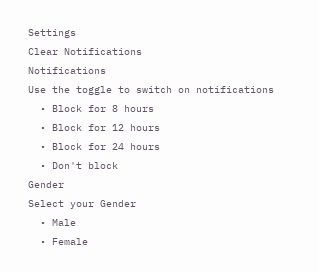Settings
Clear Notifications
Notifications
Use the toggle to switch on notifications
  • Block for 8 hours
  • Block for 12 hours
  • Block for 24 hours
  • Don't block
Gender
Select your Gender
  • Male
  • Female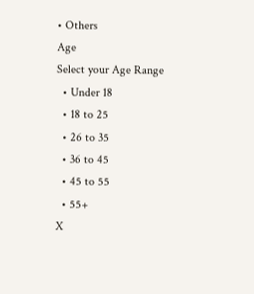• Others
Age
Select your Age Range
  • Under 18
  • 18 to 25
  • 26 to 35
  • 36 to 45
  • 45 to 55
  • 55+
X